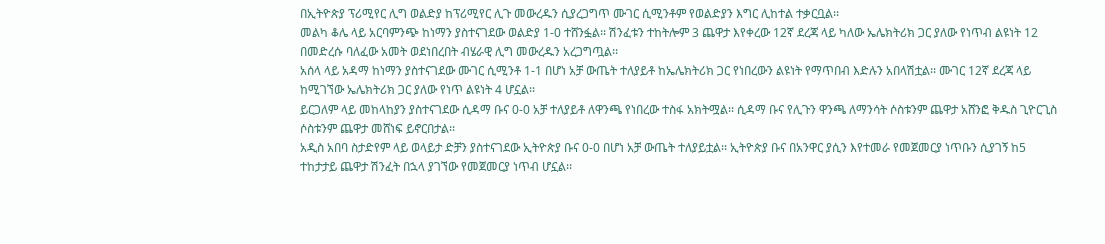በኢትዮጵያ ፕሪሚየር ሊግ ወልድያ ከፕሪሚየር ሊጉ መውረዱን ሲያረጋግጥ ሙገር ሲሚንቶም የወልድያን እግር ሊከተል ተቃርቧል፡፡
መልካ ቆሌ ላይ አርባምንጭ ከነማን ያስተናገደው ወልድያ 1-0 ተሸንፏል፡፡ ሽንፈቱን ተከትሎም 3 ጨዋታ እየቀረው 12ኛ ደረጃ ላይ ካለው ኤሌክትሪክ ጋር ያለው የነጥብ ልዩነት 12 በመድረሱ ባለፈው አመት ወደነበረበት ብሄራዊ ሊግ መውረዱን አረጋግጧል፡፡
አሰላ ላይ አዳማ ከነማን ያስተናገደው ሙገር ሲሚንቶ 1-1 በሆነ አቻ ውጤት ተለያይቶ ከኤሌክትሪክ ጋር የነበረውን ልዩነት የማጥበብ እድሉን አበላሽቷል፡፡ ሙገር 12ኛ ደረጃ ላይ ከሚገኘው ኤሌክትሪክ ጋር ያለው የነጥ ልዩነት 4 ሆኗል፡፡
ይርጋለም ላይ መከላከያን ያስተናገደው ሲዳማ ቡና 0-0 አቻ ተለያይቶ ለዋንጫ የነበረው ተስፋ አክትሟል፡፡ ሲዳማ ቡና የሊጉን ዋንጫ ለማንሳት ሶስቱንም ጨዋታ አሸንፎ ቅዱስ ጊዮርጊስ ሶስቱንም ጨዋታ መሸነፍ ይኖርበታል፡፡
አዲስ አበባ ስታድየም ላይ ወላይታ ድቻን ያስተናገደው ኢትዮጵያ ቡና 0-0 በሆነ አቻ ውጤት ተለያይቷል፡፡ ኢትዮጵያ ቡና በአንዋር ያሲን እየተመራ የመጀመርያ ነጥቡን ሲያገኝ ከ5 ተከታታይ ጨዋታ ሽንፈት በኋላ ያገኘው የመጀመርያ ነጥብ ሆኗል፡፡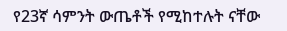የ23ኛ ሳምንት ውጤቶች የሚከተሉት ናቸው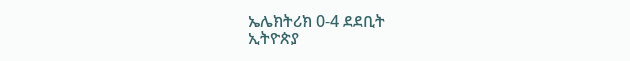ኤሌክትሪክ 0-4 ደደቢት
ኢትዮጵያ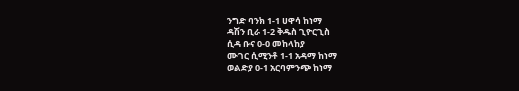ንግድ ባንክ 1-1 ሀዋሳ ከነማ
ዳሽን ቢራ 1-2 ቅዱስ ጊዮርጊስ
ሲዳ ቡና 0-0 መከላከያ
ሙገር ሲሚንቶ 1-1 አዳማ ከነማ
ወልድያ 0-1 አርባምንጭ ከነማ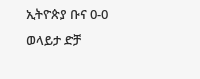ኢትዮጵያ ቡና 0-0 ወላይታ ድቻ